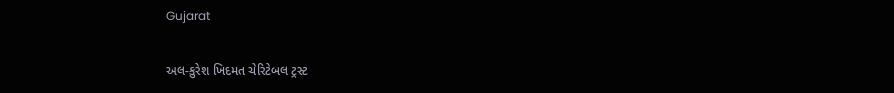Gujarat

અલ-કુરેશ ખિદમત ચેરિટેબલ ટ્રસ્ટ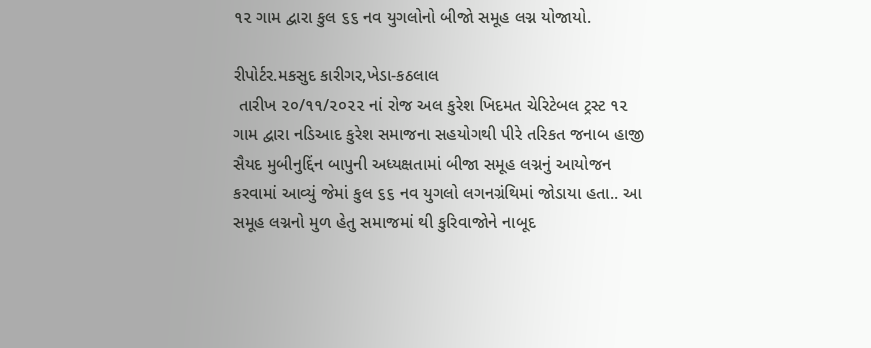૧૨ ગામ દ્વારા કુલ ૬૬ નવ યુગલોનો બીજો સમૂહ લગ્ન યોજાયો.

રીપોર્ટર.મકસુદ કારીગર,ખેડા-કઠલાલ
 તારીખ ૨૦/૧૧/૨૦૨૨ નાં રોજ અલ કુરેશ ખિદમત ચેરિટેબલ ટ્રસ્ટ ૧૨ ગામ દ્વારા નડિઆદ કુરેશ સમાજના સહયોગથી પીરે તરિકત જનાબ હાજી સૈયદ મુબીનુદ્દિંન બાપુની અધ્યક્ષતામાં બીજા સમૂહ લગ્નનું આયોજન કરવામાં આવ્યું જેમાં કુલ ૬૬ નવ યુગલો લગનગ્રંથિમાં જોડાયા હતા.. આ સમૂહ લગ્નનો મુળ હેતુ સમાજમાં થી કુરિવાજોને નાબૂદ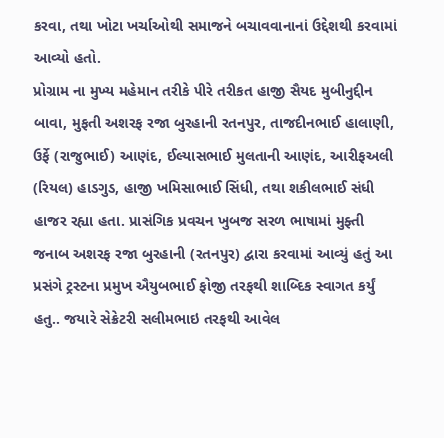કરવા, તથા ખોટા ખર્ચાઓથી સમાજને બચાવવાનાનાં ઉદ્દેશથી કરવામાં આવ્યો હતો.
પ્રોગ્રામ ના મુખ્ય મહેમાન તરીકે પીરે તરીકત હાજી સૈયદ મુબીનુદ્દીન બાવા, મુફતી અશરફ રજા બુરહાની રતનપુર, તાજદીનભાઈ હાલાણી, ઉર્ફે (રાજુભાઈ) આણંદ, ઈલ્યાસભાઈ મુલતાની આણંદ, આરીફઅલી (રિયલ) હાડગુડ, હાજી ખમિસાભાઈ સિંધી, તથા શકીલભાઈ સંધી હાજર રહ્યા હતા. પ્રાસંગિક પ્રવચન ખુબજ સરળ ભાષામાં મુફ્તી જનાબ અશરફ રજા બુરહાની (રતનપુર) દ્વારા કરવામાં આવ્યું હતું આ પ્રસંગે ટ્રસ્ટના પ્રમુખ ઐયુબભાઈ ફોજી તરફથી શાબ્દિક સ્વાગત કર્યું હતુ.. જયારે સેક્રેટરી સલીમભાઇ તરફથી આવેલ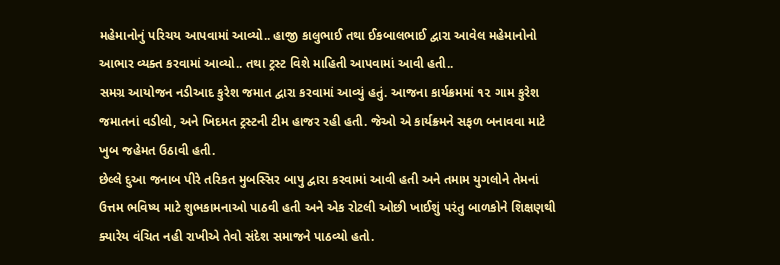મહેમાનોનું પરિચય આપવામાં આવ્યો.. હાજી કાલુભાઈ તથા ઈકબાલભાઈ દ્વારા આવેલ મહેમાનોનો આભાર વ્યક્ત કરવામાં આવ્યો.. તથા ટ્રસ્ટ વિશે માહિતી આપવામાં આવી હતી..
સમગ્ર આયોજન નડીઆદ કુરેશ જમાત દ્વારા કરવામાં આવ્યું હતું. આજના કાર્યક્રમમાં ૧૨ ગામ કુરેશ જમાતનાં વડીલો, અને ખિદમત ટ્રસ્ટની ટીમ હાજર રહી હતી. જેઓ એ કાર્યક્ર્મને સફળ બનાવવા માટે ખુબ જહેમત ઉઠાવી હતી.
છેલ્લે દુઆ જનાબ પીરે તરિકત મુબસ્સિર બાપુ દ્વારા કરવામાં આવી હતી અને તમામ યુગલોને તેમનાં ઉત્તમ ભવિષ્ય માટે શુભકામનાઓ પાઠવી હતી અને એક રોટલી ઓછી ખાઈશું પરંતુ બાળકોને શિક્ષણથી ક્યારેય વંચિત નહી રાખીએ તેવો સંદેશ સમાજને પાઠવ્યો હતો.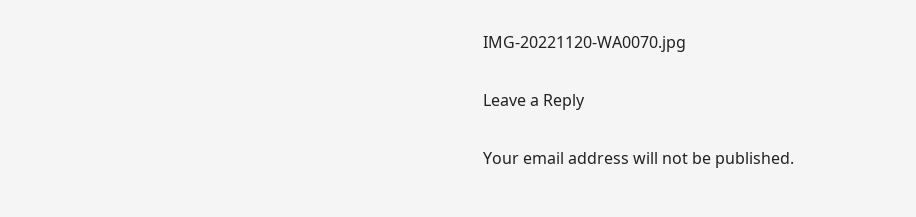IMG-20221120-WA0070.jpg

Leave a Reply

Your email address will not be published.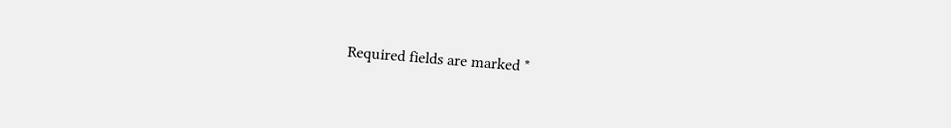Required fields are marked *